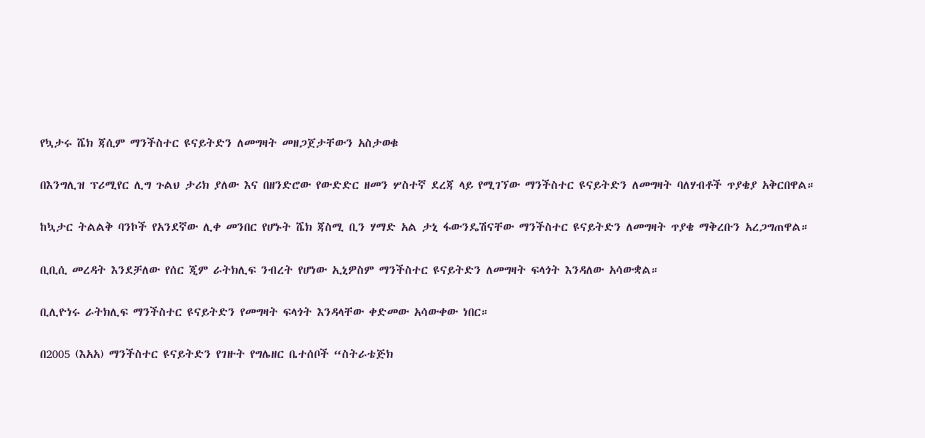የኳታሩ ሼክ ጃሲም ማንችስተር ዩናይትድን ለመግዛት መዘጋጀታቸውን አስታወቁ

በእንግሊዝ ፕሪሚየር ሊግ ጉልህ ታሪክ ያለው እና በዘንድሮው የውድድር ዘመን ሦስተኛ ደረጃ ላይ የሚገኘው ማንችስተር ዩናይትድን ለመግዛት ባለሃብቶች ጥያቄያ አቅርበዋል።

ከኳታር ትልልቅ ባንኮች የአንደኛው ሊቀ መንበር የሆኑት ሼክ ጃስሚ ቢን ሃማድ አል ታኒ ፋውንዴሽናቸው ማንችስተር ዩናይትድን ለመግዛት ጥያቄ ማቅረቡን አረጋግጠዋል።

ቢቢሲ መረዳት እንደቻለው የሰር ጂም ራትክሊፍ ንብረት የሆነው ኢኒዎስም ማንችስተር ዩናይትድን ለመግዛት ፍላጎት እንዳለው አሳውቋል።

ቢሊዮነሩ ራትክሊፍ ማንችስተር ዩናይትድን የመግዛት ፍላጎት እንዳላቸው ቀድመው አሳውቀው ነበር።

በ2005 (እአአ) ማንችስተር ዩናይትድን የገዙት የግሌዘር ቤተሰቦች “ስትራቴጅክ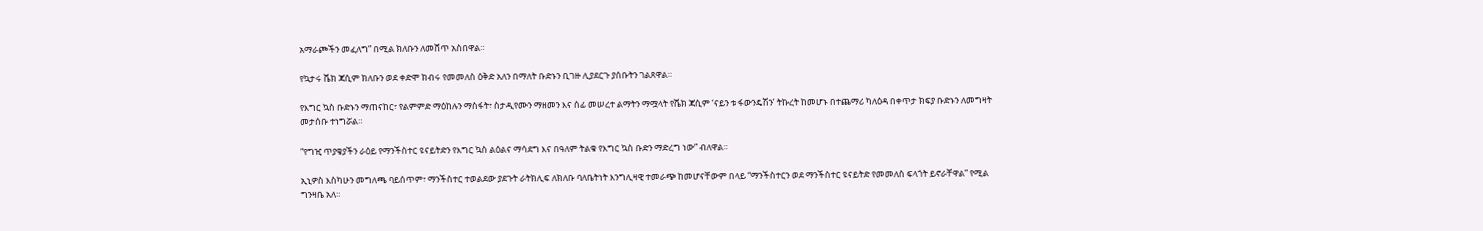አማራጮችን መፈለግ” በሚል ክለቡን ለመሸጥ አስበዋል።

የኳታሩ ሼክ ጃሲም ክለቡን ወደ ቀድሞ ክብሩ የመመለስ ዕቅድ አለን በማለት ቡድኑን ቢገዙ ሊያደርጉ ያሰቡትን ገልጸዋል።

የእግር ኳስ ቡድኑን ማጠናከር፣ የልምምድ ማዕከሉን ማስፋት፣ ስታዲየሙን ማዘመን እና ሰፊ መሠረተ ልማትን ማሟላት የሼክ ጃሲም ‘ናይን ቱ ፋውንዴሽን’ ትኩረት ከመሆኑ በተጨማሪ ካለዕዳ በቀጥታ ክፍያ ቡድኑን ለመግዛት መታሰቡ ተነግሯል።

“የግዢ ጥያቄያችን ራዕይ የማንችስተር ዩናይትድን የእግር ኳስ ልዕልና ማሳደግ እና በዓለም ትልቁ የእግር ኳስ ቡድን ማድረግ ነው” ብለዋል።

ኢኒዎስ እስካሁን መግለጫ ባይሰጥም፣ ማንችስተር ተወልደው ያደጉት ራትክሊፍ ለክለቡ ባለቤትነት እንግሊዛዊ ተመራጭ ከመሆናቸውም በላይ “ማንችስተርን ወደ ማንችስተር ዩናይትድ የመመለስ ፍላጎት ይኖራቸዋል” የሚል ግንዛቤ አለ።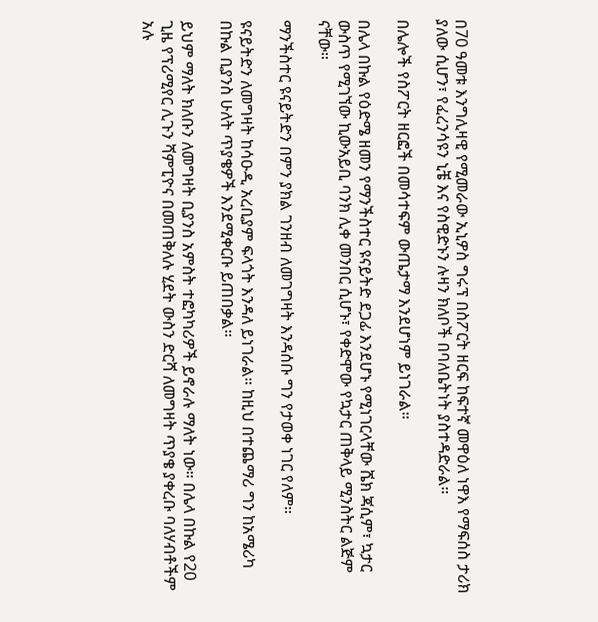በ70 ዓመቱ እንግሊዛዊ የሚመራው ኢኒዎስ ግሩፕ በስፖርት ዘርፍ ከፍተኛ መዋዕለ ነዋእ የማፍሰስ ታሪክ ያለው ሲሆን፣ የፈረንሳዩን ኒቼ እና የስዊድኑን ሉዛን ክለቦች በባለቤትነት ያስተዳድራል።

በሌሎች የስፖርት ዘርፎች በመሳተፍም ውጤታማ እንደሆነም ይነገራል።

በሌላ በኩል የዕድሜ ዘመን የማንችስተር ዩናይትድ ደጋፊ እንደሆኑ የሚነገርላቸው ሼክ ጃሲም፣ ኳታር ውስጥ የሚገኘው ኪውአይቢ ባንክ ሊቀ መንበር ሲሆኑ፣ የቀድሞው የኳታር ጠቅላይ ሚንስትር ልጅም ናቸው።

ማንችስተር ዩናይትድን በምን ያክል ገንዘብ ለመገግዛት እንዳሰቡ ግን የታወቀ ነገር የለም።

ዩናይትድን ለመግዛት ከሳዑዲ አረቢያም ፍላጎት እንዳለ ይነገራል። ከዚህ በተጨማሪ ግን ከአሜሪካ በኩል ቢያንስ ሁለት ጥያቄዎች እንደሚቀርቡ ይጠበቃል።

ይህም ማለት ክለቡን ለመግዛት ቢያንስ አምስት ተፎካካሪዎች ይኖራሉ ማለት ነው። በሌላ በኩል የ20 ጊዜ የፕሪሚየር ሊጉን ሻምፒዮና በመጠቅለሉ ሂደት ውስን ድርሻ ለመግዛት ጥያቄ ያቀረቡ ባለሃብቶችም አሉ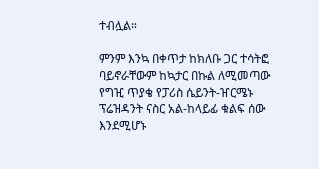ተብሏል።

ምንም እንኳ በቀጥታ ከክለቡ ጋር ተሳትፎ ባይኖራቸውም ከኳታር በኩል ለሚመጣው የግዢ ጥያቄ የፓሪስ ሴይንት-ዠርሜኑ ፕሬዝዳንት ናስር አል-ከላይፊ ቁልፍ ሰው እንደሚሆኑ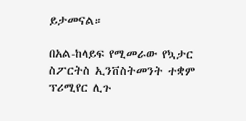ይታመናል።

በአል-ከላይፍ የሚመራው የኳታር ስፖርትስ ኢንቨስትመንት ተቋም ፕሪሚየር ሊጉ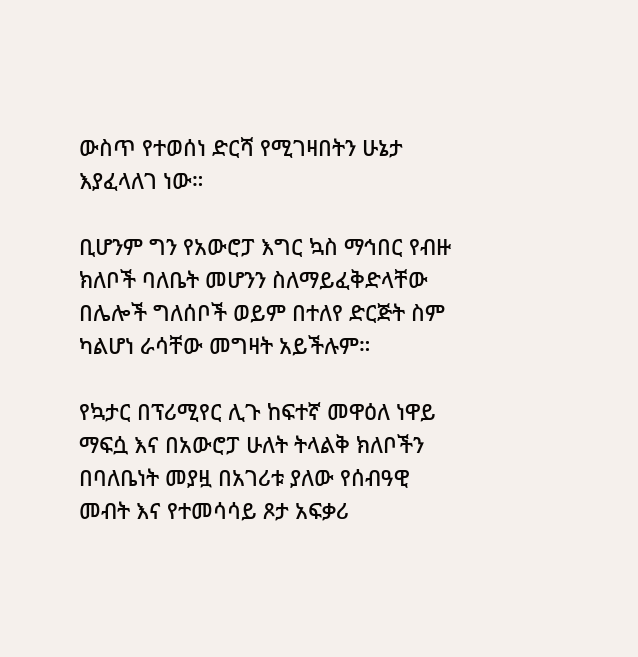ውስጥ የተወሰነ ድርሻ የሚገዛበትን ሁኔታ እያፈላለገ ነው።

ቢሆንም ግን የአውሮፓ እግር ኳስ ማኅበር የብዙ ክለቦች ባለቤት መሆንን ስለማይፈቅድላቸው በሌሎች ግለሰቦች ወይም በተለየ ድርጅት ስም ካልሆነ ራሳቸው መግዛት አይችሉም።

የኳታር በፕሪሚየር ሊጉ ከፍተኛ መዋዕለ ነዋይ ማፍሷ እና በአውሮፓ ሁለት ትላልቅ ክለቦችን በባለቤነት መያዟ በአገሪቱ ያለው የሰብዓዊ መብት እና የተመሳሳይ ጾታ አፍቃሪ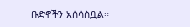ቡድኖችን አሰሳስቧል።